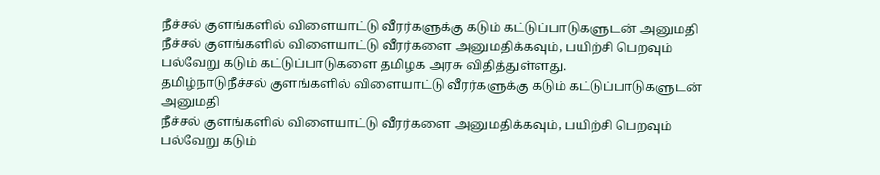நீச்சல் குளங்களில் விளையாட்டு வீரர்களுக்கு கடும் கட்டுப்பாடுகளுடன் அனுமதி
நீச்சல் குளங்களில் விளையாட்டு வீரர்களை அனுமதிக்கவும், பயிற்சி பெறவும் பல்வேறு கடும் கட்டுப்பாடுகளை தமிழக அரசு விதித்துள்ளது.
தமிழ்நாடுநீச்சல் குளங்களில் விளையாட்டு வீரர்களுக்கு கடும் கட்டுப்பாடுகளுடன் அனுமதி
நீச்சல் குளங்களில் விளையாட்டு வீரர்களை அனுமதிக்கவும், பயிற்சி பெறவும் பல்வேறு கடும்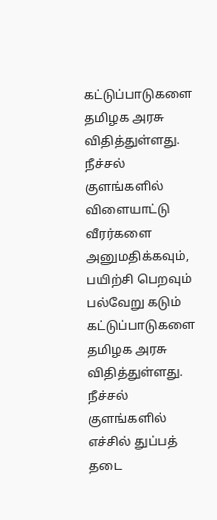கட்டுப்பாடுகளை தமிழக அரசு விதித்துள்ளது.
நீச்சல் குளங்களில் விளையாட்டு வீரர்களை அனுமதிக்கவும், பயிற்சி பெறவும் பல்வேறு கடும் கட்டுப்பாடுகளை தமிழக அரசு விதித்துள்ளது.
நீச்சல் குளங்களில் எச்சில் துப்பத் தடை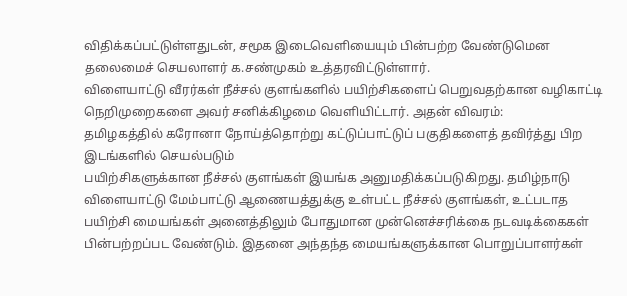விதிக்கப்பட்டுள்ளதுடன், சமூக இடைவெளியையும் பின்பற்ற வேண்டுமென தலைமைச் செயலாளர் க.சண்முகம் உத்தரவிட்டுள்ளார்.
விளையாட்டு வீரர்கள் நீச்சல் குளங்களில் பயிற்சிகளைப் பெறுவதற்கான வழிகாட்டி நெறிமுறைகளை அவர் சனிக்கிழமை வெளியிட்டார். அதன் விவரம்:
தமிழகத்தில் கரோனா நோய்த்தொற்று கட்டுப்பாட்டுப் பகுதிகளைத் தவிர்த்து பிற இடங்களில் செயல்படும்
பயிற்சிகளுக்கான நீச்சல் குளங்கள் இயங்க அனுமதிக்கப்படுகிறது. தமிழ்நாடு விளையாட்டு மேம்பாட்டு ஆணையத்துக்கு உள்பட்ட நீச்சல் குளங்கள், உட்படாத பயிற்சி மையங்கள் அனைத்திலும் போதுமான முன்னெச்சரிக்கை நடவடிக்கைகள் பின்பற்றப்பட வேண்டும். இதனை அந்தந்த மையங்களுக்கான பொறுப்பாளர்கள்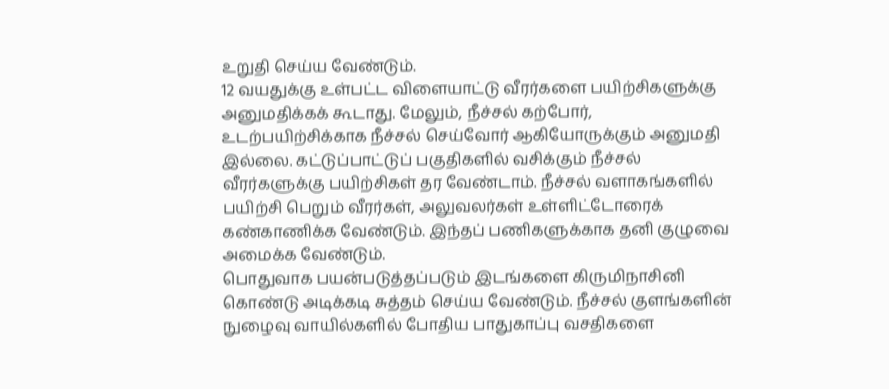உறுதி செய்ய வேண்டும்.
12 வயதுக்கு உள்பட்ட விளையாட்டு வீரர்களை பயிற்சிகளுக்கு அனுமதிக்கக் கூடாது. மேலும், நீச்சல் கற்போர், உடற்பயிற்சிக்காக நீச்சல் செய்வோர் ஆகியோருக்கும் அனுமதி இல்லை. கட்டுப்பாட்டுப் பகுதிகளில் வசிக்கும் நீச்சல் வீரர்களுக்கு பயிற்சிகள் தர வேண்டாம். நீச்சல் வளாகங்களில் பயிற்சி பெறும் வீரர்கள், அலுவலர்கள் உள்ளிட்டோரைக் கண்காணிக்க வேண்டும். இந்தப் பணிகளுக்காக தனி குழுவை அமைக்க வேண்டும்.
பொதுவாக பயன்படுத்தப்படும் இடங்களை கிருமிநாசினி கொண்டு அடிக்கடி சுத்தம் செய்ய வேண்டும். நீச்சல் குளங்களின் நுழைவு வாயில்களில் போதிய பாதுகாப்பு வசதிகளை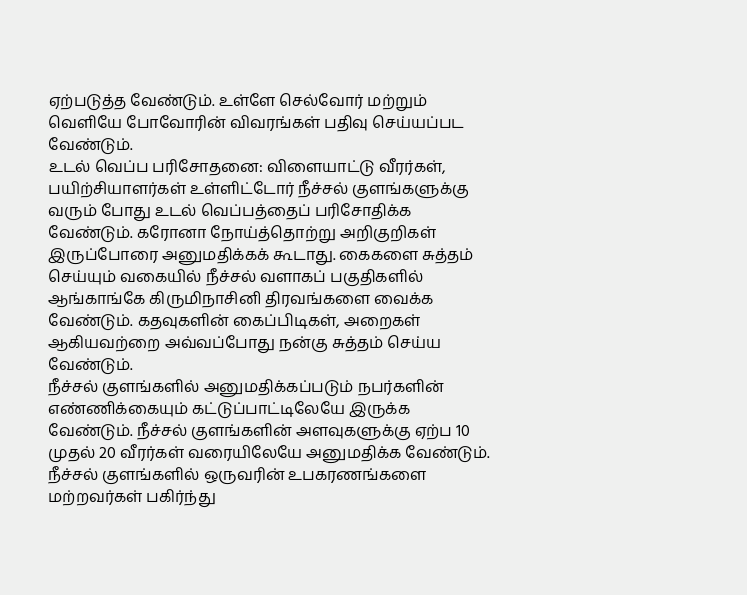ஏற்படுத்த வேண்டும். உள்ளே செல்வோர் மற்றும் வெளியே போவோரின் விவரங்கள் பதிவு செய்யப்பட வேண்டும்.
உடல் வெப்ப பரிசோதனை: விளையாட்டு வீரர்கள், பயிற்சியாளர்கள் உள்ளிட்டோர் நீச்சல் குளங்களுக்கு வரும் போது உடல் வெப்பத்தைப் பரிசோதிக்க வேண்டும். கரோனா நோய்த்தொற்று அறிகுறிகள் இருப்போரை அனுமதிக்கக் கூடாது. கைகளை சுத்தம் செய்யும் வகையில் நீச்சல் வளாகப் பகுதிகளில் ஆங்காங்கே கிருமிநாசினி திரவங்களை வைக்க வேண்டும். கதவுகளின் கைப்பிடிகள், அறைகள் ஆகியவற்றை அவ்வப்போது நன்கு சுத்தம் செய்ய வேண்டும்.
நீச்சல் குளங்களில் அனுமதிக்கப்படும் நபர்களின் எண்ணிக்கையும் கட்டுப்பாட்டிலேயே இருக்க வேண்டும். நீச்சல் குளங்களின் அளவுகளுக்கு ஏற்ப 10 முதல் 20 வீரர்கள் வரையிலேயே அனுமதிக்க வேண்டும். நீச்சல் குளங்களில் ஒருவரின் உபகரணங்களை மற்றவர்கள் பகிர்ந்து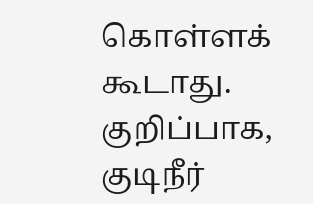கொள்ளக் கூடாது. குறிப்பாக, குடிநீர்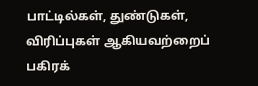பாட்டில்கள், துண்டுகள், விரிப்புகள் ஆகியவற்றைப் பகிரக்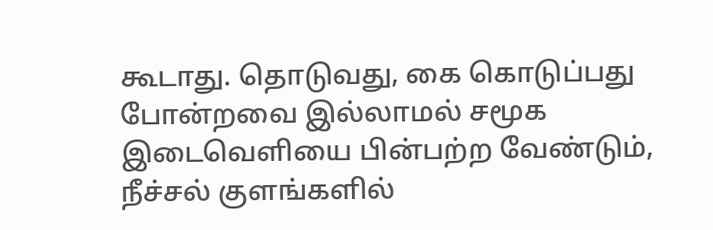கூடாது. தொடுவது, கை கொடுப்பது போன்றவை இல்லாமல் சமூக இடைவெளியை பின்பற்ற வேண்டும்,
நீச்சல் குளங்களில்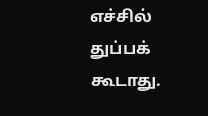எச்சில் துப்பக் கூடாது.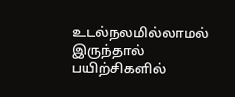உடல்நலமில்லாமல் இருந்தால் பயிற்சிகளில்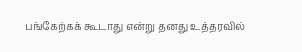பங்கேற்கக் கூடாது என்று தனது உத்தரவில்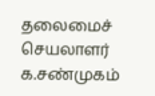தலைமைச் செயலாளர் க.சண்முகம்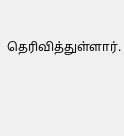தெரிவித்துள்ளார்.